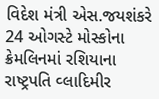વિદેશ મંત્રી એસ.જયશંકરે 24 ઓગસ્ટે મોસ્કોના ક્રેમલિનમાં રશિયાના રાષ્ટ્રપતિ વ્લાદિમીર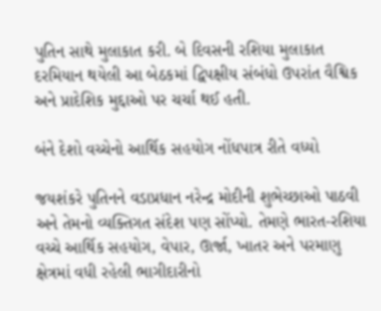પુતિન સાથે મુલાકાત કરી. બે દિવસની રશિયા મુલાકાત દરમિયાન થયેલી આ બેઠકમાં દ્વિપક્ષીય સંબંધો ઉપરાંત વૈશ્વિક અને પ્રાદેશિક મુદ્દાઓ પર ચર્ચા થઈ હતી.

બંને દેશો વચ્ચેનો આર્થિક સહયોગ નોંધપાત્ર રીતે વધ્યો

જયશંકરે પુતિનને વડાપ્રધાન નરેન્દ્ર મોદીની શુભેચ્છાઓ પાઠવી અને તેમનો વ્યક્તિગત સંદેશ પણ સોંપ્યો. તેમણે ભારત-રશિયા વચ્ચે આર્થિક સહયોગ, વેપાર, ઊર્જા, ખાતર અને પરમાણુ ક્ષેત્રમાં વધી રહેલી ભાગીદારીનો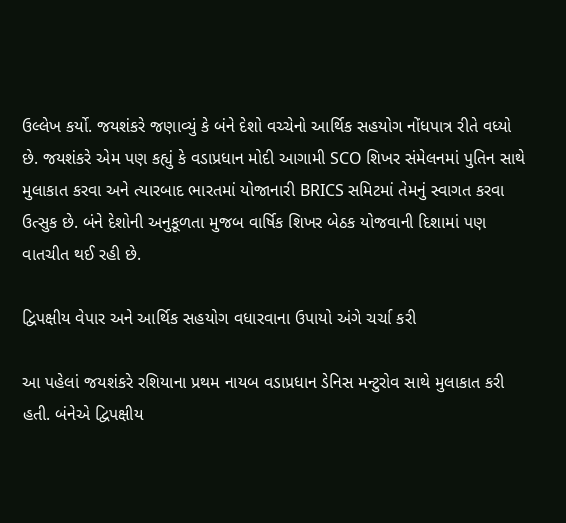ઉલ્લેખ કર્યો. જયશંકરે જણાવ્યું કે બંને દેશો વચ્ચેનો આર્થિક સહયોગ નોંધપાત્ર રીતે વધ્યો છે. જયશંકરે એમ પણ કહ્યું કે વડાપ્રધાન મોદી આગામી SCO શિખર સંમેલનમાં પુતિન સાથે મુલાકાત કરવા અને ત્યારબાદ ભારતમાં યોજાનારી BRICS સમિટમાં તેમનું સ્વાગત કરવા ઉત્સુક છે. બંને દેશોની અનુકૂળતા મુજબ વાર્ષિક શિખર બેઠક યોજવાની દિશામાં પણ વાતચીત થઈ રહી છે.

દ્વિપક્ષીય વેપાર અને આર્થિક સહયોગ વધારવાના ઉપાયો અંગે ચર્ચા કરી

આ પહેલાં જયશંકરે રશિયાના પ્રથમ નાયબ વડાપ્રધાન ડેનિસ મન્ટુરોવ સાથે મુલાકાત કરી હતી. બંનેએ દ્વિપક્ષીય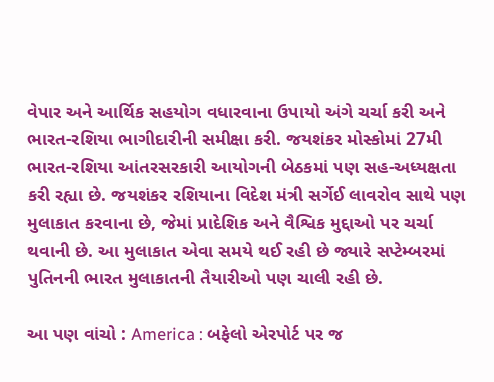વેપાર અને આર્થિક સહયોગ વધારવાના ઉપાયો અંગે ચર્ચા કરી અને ભારત-રશિયા ભાગીદારીની સમીક્ષા કરી. જયશંકર મોસ્કોમાં 27મી ભારત-રશિયા આંતરસરકારી આયોગની બેઠકમાં પણ સહ-અધ્યક્ષતા કરી રહ્યા છે. જયશંકર રશિયાના વિદેશ મંત્રી સર્ગેઈ લાવરોવ સાથે પણ મુલાકાત કરવાના છે, જેમાં પ્રાદેશિક અને વૈશ્વિક મુદ્દાઓ પર ચર્ચા થવાની છે. આ મુલાકાત એવા સમયે થઈ રહી છે જ્યારે સપ્ટેમ્બરમાં પુતિનની ભારત મુલાકાતની તૈયારીઓ પણ ચાલી રહી છે.

આ પણ વાંચો : America : બફેલો એરપોર્ટ પર જ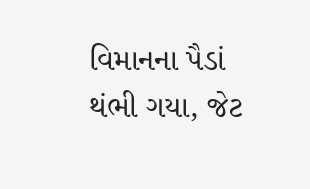વિમાનના પૈડાં થંભી ગયા, જેટ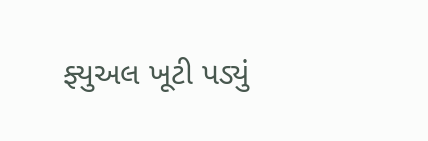ફ્યુઅલ ખૂટી પડ્યું